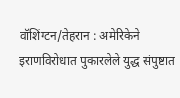वॉशिंग्टन/तेहरान : अमेरिकेने इराणविरोधात पुकारलेले युद्ध संपुष्टात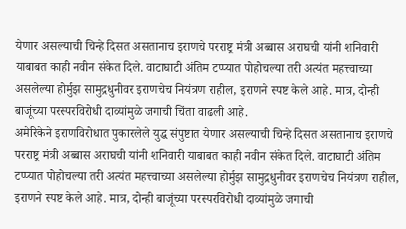येणार असल्याची चिन्हे दिसत असतानाच इराणचे परराष्ट्र मंत्री अब्बास अराघची यांनी शनिवारी याबाबत काही नवीन संकेत दिले. वाटाघाटी अंतिम टप्प्यात पोहोचल्या तरी अत्यंत महत्त्वाच्या असलेल्या होर्मुझ सामुद्रधुनीवर इराणचेच नियंत्रण राहील, इराणने स्पष्ट केले आहे. मात्र, दोन्ही बाजूंच्या परस्परविरोधी दाव्यांमुळे जगाची चिंता वाढली आहे.
अमेरिकेने इराणविरोधात पुकारलेले युद्ध संपुष्टात येणार असल्याची चिन्हे दिसत असतानाच इराणचे परराष्ट्र मंत्री अब्बास अराघची यांनी शनिवारी याबाबत काही नवीन संकेत दिले. वाटाघाटी अंतिम टप्प्यात पोहोचल्या तरी अत्यंत महत्त्वाच्या असलेल्या होर्मुझ सामुद्रधुनीवर इराणचेच नियंत्रण राहील, इराणने स्पष्ट केले आहे. मात्र, दोन्ही बाजूंच्या परस्परविरोधी दाव्यांमुळे जगाची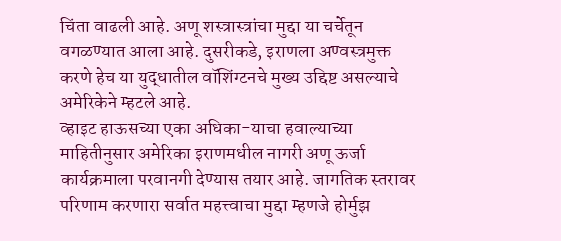चिंता वाढली आहे. अणू शस्त्रास्त्रांचा मुद्दा या चर्चेतून वगळण्यात आला आहे. दुसरीकडे, इराणला अण्वस्त्रमुक्त करणे हेच या युद्धातील वॉशिंग्टनचे मुख्य उद्दिष्ट असल्याचे अमेरिकेने म्हटले आहे.
व्हाइट हाऊसच्या एका अधिका-याचा हवाल्याच्या माहितीनुसार अमेरिका इराणमधील नागरी अणू ऊर्जा कार्यक्रमाला परवानगी देण्यास तयार आहे. जागतिक स्तरावर परिणाम करणारा सर्वात महत्त्वाचा मुद्दा म्हणजे होर्मुझ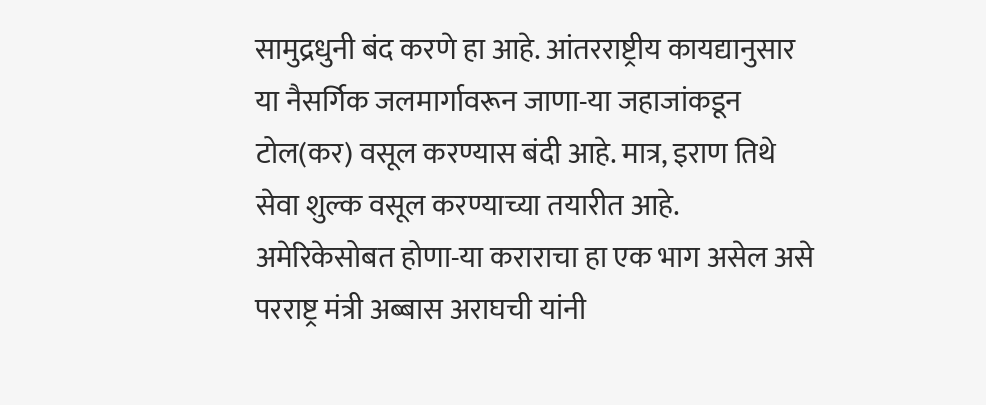सामुद्रधुनी बंद करणे हा आहे. आंतरराष्ट्रीय कायद्यानुसार या नैसर्गिक जलमार्गावरून जाणा-या जहाजांकडून टोल(कर) वसूल करण्यास बंदी आहे. मात्र, इराण तिथे सेवा शुल्क वसूल करण्याच्या तयारीत आहे. अमेरिकेसोबत होणा-या कराराचा हा एक भाग असेल असे परराष्ट्र मंत्री अब्बास अराघची यांनी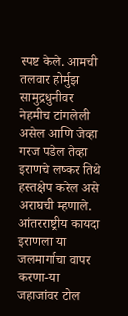स्पष्ट केले. आमची तलवार होर्मुझ सामुद्रधुनीवर नेहमीच टांगलेली असेल आणि जेव्हा गरज पडेल तेव्हा इराणचे लष्कर तिथे हस्तक्षेप करेल असे अराघची म्हणाले. आंतरराष्ट्रीय कायदा इराणला या जलमार्गाचा वापर करणा-या जहाजांवर टोल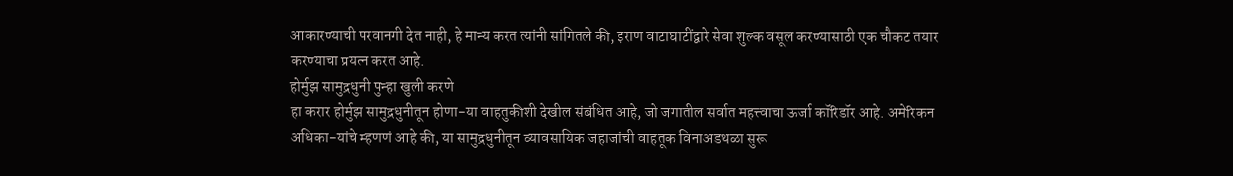आकारण्याची परवानगी देत नाही, हे मान्य करत त्यांनी सांगितले की, इराण वाटाघाटींद्वारे सेवा शुल्क वसूल करण्यासाठी एक चौकट तयार करण्याचा प्रयत्न करत आहे.
होर्मुझ सामुद्रधुनी पुन्हा खुली करणे
हा करार होर्मुझ सामुद्रधुनीतून होणा-या वाहतुकीशी देखील संबंधित आहे, जो जगातील सर्वात महत्त्वाचा ऊर्जा कॉरिडॉर आहे. अमेरिकन अधिका-यांचे म्हणणं आहे की, या सामुद्रधुनीतून व्यावसायिक जहाजांची वाहतूक विनाअडथळा सुरू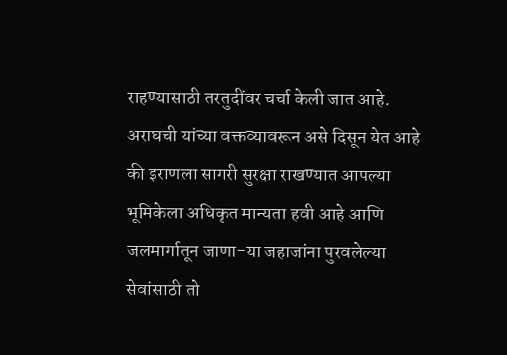राहण्यासाठी तरतुदींवर चर्चा केली जात आहे. अराघची यांच्या वक्तव्यावरून असे दिसून येत आहे की इराणला सागरी सुरक्षा राखण्यात आपल्या भूमिकेला अधिकृत मान्यता हवी आहे आणि जलमार्गातून जाणा-या जहाजांना पुरवलेल्या सेवांसाठी तो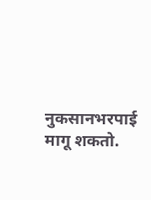नुकसानभरपाई मागू शकतो.